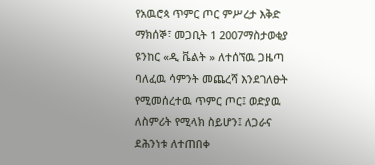የአዉሮጳ ጥምር ጦር ምሥረታ እቅድ
ማክሰኞ፣ መጋቢት 1 2007ማስታወቂያ
ዩንከር «ዲ ቬልት » ለተሰኘዉ ጋዜጣ ባለፈዉ ሳምንት መጨረሻ እንደገለፁት የሚመሰረተዉ ጥምር ጦር፤ ወድያዉ ለስምሪት የሚላክ ስይሆን፤ ለጋራና ደሕንነቱ ለተጠበቀ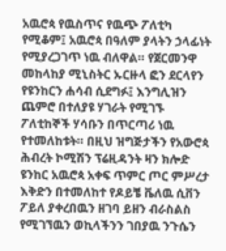አዉሮጳ የዉስጥና የዉጭ ፖለቲካ የሚቆም፤ አዉሮጳ በዓለም ያላትን ኃላፊነት የሚያረጋገጥ ነዉ ብለዋል። የጀርመንዋ መከላከያ ሚኒስትር ኡርዙላ ፎን ደርላየን የዩንከርን ሐሳብ ሲደግፉ፤ እንግሊዝን ጨምሮ በተለያዩ ሃገራት የሚገኙ ፖለቲከኞች ሃሳቡን በጥርጣሪ ነዉ የተመለከቱት። በዚህ ዝግጅታችን የአውሮጳ ሕብረት ኮሚሽን ፕሬዚዳንት ዛን ክሎድ ዩንከር አዉሮጳ አቀፍ ጥምር ጦር ምሥረታ እቅድን በተመለከተ የዶይቼ ቬለዉ ሲቨን ፖይለ ያቀረበዉን ዘገባ ይዘን ብራስልስ የሚገኘዉን ወኪላችንን ገበያዉ ንጉሴን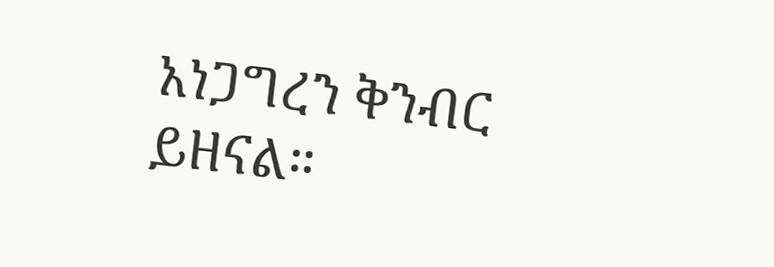አነጋግረን ቅንብር ይዘናል።